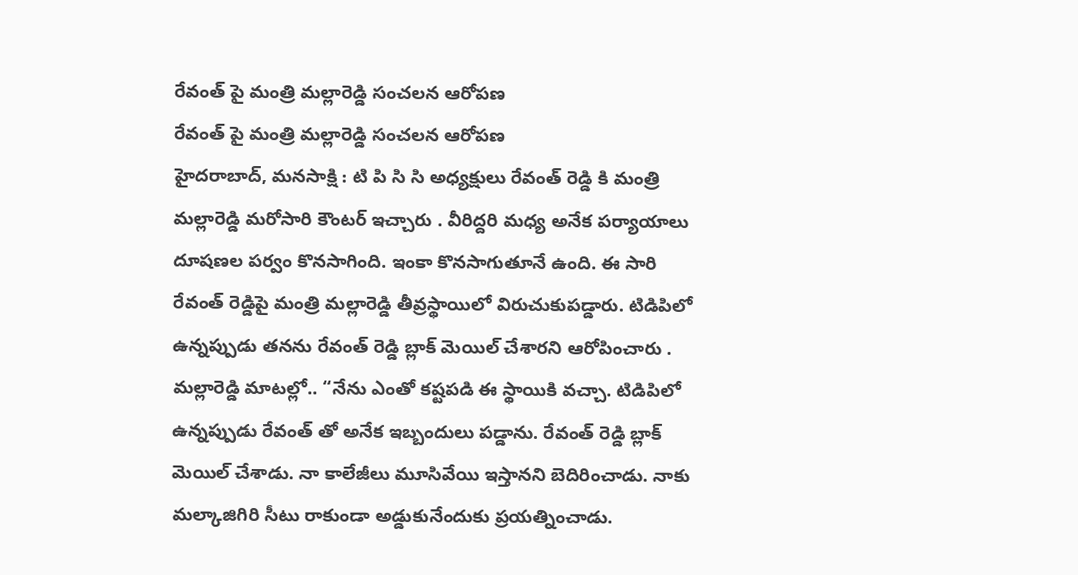రేవంత్ పై మంత్రి మల్లారెడ్డి సంచలన ఆరోపణ
రేవంత్ పై మంత్రి మల్లారెడ్డి సంచలన ఆరోపణ
హైదరాబాద్, మనసాక్షి : టి పి సి సి అధ్యక్షులు రేవంత్ రెడ్డి కి మంత్రి మల్లారెడ్డి మరోసారి కౌంటర్ ఇచ్చారు . వీరిద్దరి మధ్య అనేక పర్యాయాలు దూషణల పర్వం కొనసాగింది. ఇంకా కొనసాగుతూనే ఉంది. ఈ సారి రేవంత్ రెడ్డిపై మంత్రి మల్లారెడ్డి తీవ్రస్థాయిలో విరుచుకుపడ్డారు. టిడిపిలో ఉన్నప్పుడు తనను రేవంత్ రెడ్డి బ్లాక్ మెయిల్ చేశారని ఆరోపించారు . మల్లారెడ్డి మాటల్లో.. “నేను ఎంతో కష్టపడి ఈ స్థాయికి వచ్చా. టిడిపిలో ఉన్నప్పుడు రేవంత్ తో అనేక ఇబ్బందులు పడ్డాను. రేవంత్ రెడ్డి బ్లాక్ మెయిల్ చేశాడు. నా కాలేజీలు మూసివేయి ఇస్తానని బెదిరించాడు. నాకు మల్కాజిగిరి సీటు రాకుండా అడ్డుకునేందుకు ప్రయత్నించాడు.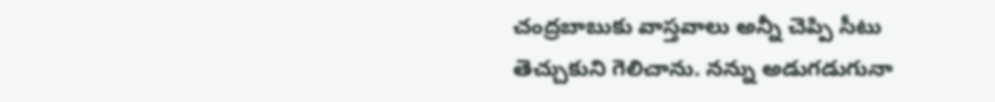చంద్రబాబుకు వాస్తవాలు అన్నీ చెప్పి సీటు తెచ్చుకుని గెలిచాను. నన్ను అడుగడుగునా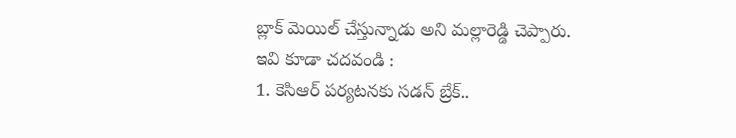బ్లాక్ మెయిల్ చేస్తున్నాడు అని మల్లారెడ్డి చెప్పారు.
ఇవి కూడా చదవండి :
1. కెసిఆర్ పర్యటనకు సడన్ బ్రేక్..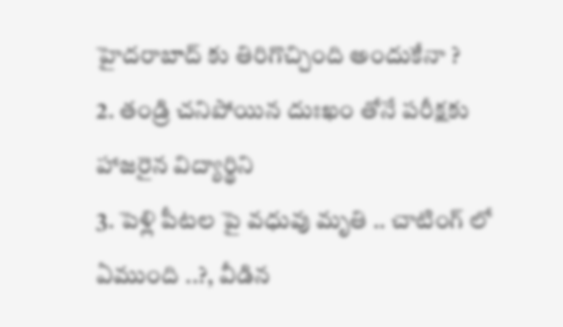హైదరాబాద్ కు తిరిగొచ్చింది అందుకేనా ?
2. తండ్రి చనిపోయిన దుఃఖం తోనే పరీక్షకు హాజరైన విద్యార్థిని
3. పెళ్లి పీటల పై వధువు మృతి .. చాటింగ్ లో ఏముంది ..?, వీడిన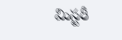మిస్టరీ